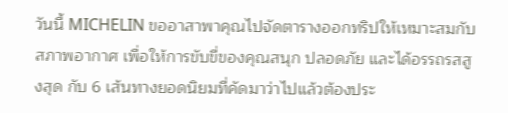วันนี้ MICHELIN ขออาสาพาคุณไปจัดตารางออกทริปให้เหมาะสมกับสภาพอากาศ เพื่อให้การขับขี่ของคุณสนุก ปลอดภัย และได้อรรถรสสูงสุด กับ 6 เส้นทางยอดนิยมที่คัดมาว่าไปแล้วต้องประ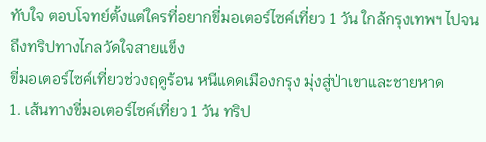ทับใจ ตอบโจทย์ตั้งแต่ใครที่อยากขี่มอเตอร์ไซค์เที่ยว 1 วัน ใกล้กรุงเทพฯ ไปจนถึงทริปทางไกลวัดใจสายแข็ง
ขี่มอเตอร์ไซค์เที่ยวช่วงฤดูร้อน หนีแดดเมืองกรุง มุ่งสู่ป่าเขาและชายหาด
1. เส้นทางขี่มอเตอร์ไซค์เที่ยว 1 วัน ทริป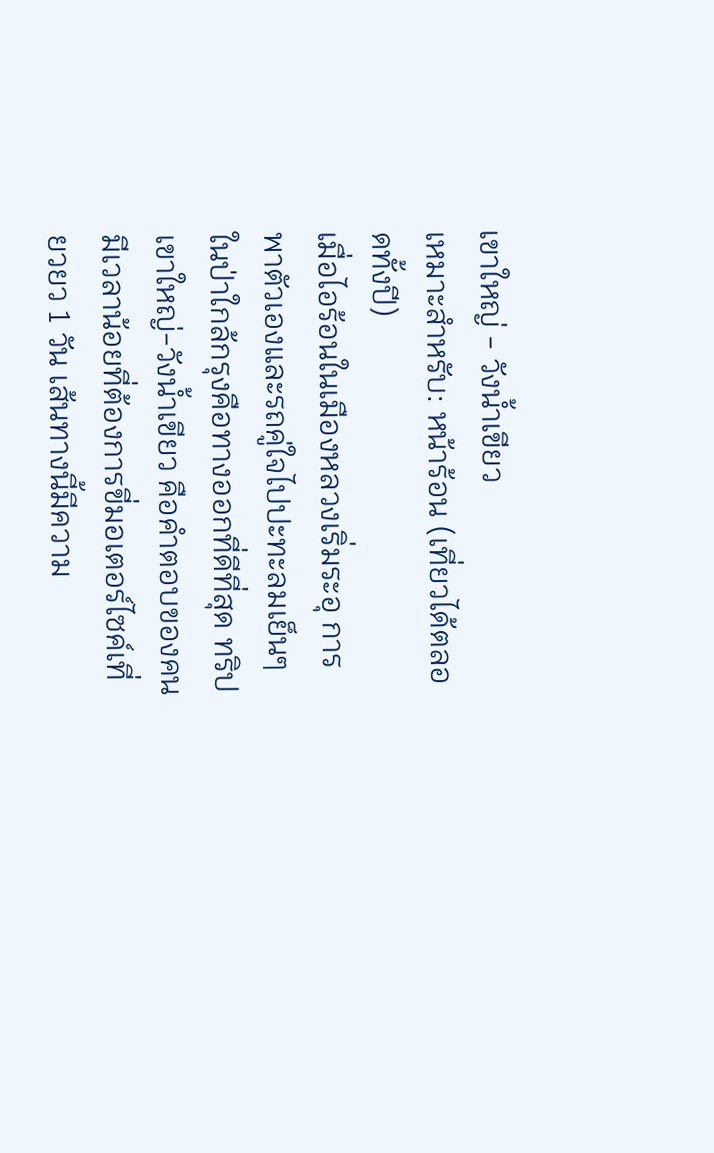เขาใหญ่ - วังน้ำเขียว
เหมาะสำหรับ: หน้าร้อน (เที่ยวได้ตลอดทั้งปี)
เมื่อไอร้อนในเมืองหลวงเริ่มระอุ การพาตัวเองและรถคู่ใจไปปะทะลมเย็นๆ ในป่าใกล้กรุงคือทางออกที่ดีที่สุด ทริปเขาใหญ่-วังน้ำเขียว คือคำตอบของคนมีเวลาน้อยที่ต้องการขี่มอเตอร์ไซค์เที่ยวยว 1 วัน เส้นทางนี้มีความ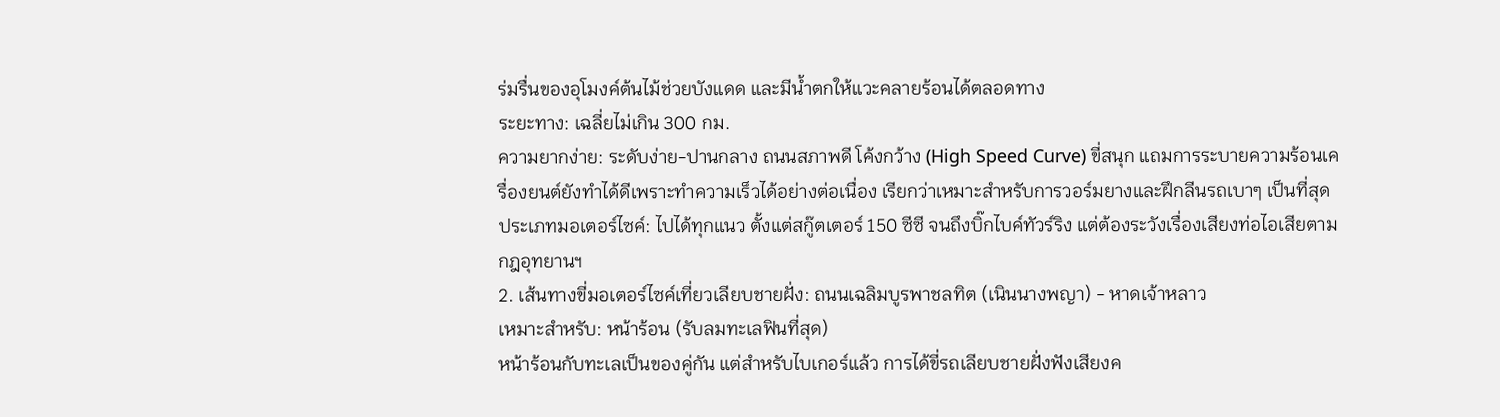ร่มรื่นของอุโมงค์ต้นไม้ช่วยบังแดด และมีน้ำตกให้แวะคลายร้อนได้ตลอดทาง
ระยะทาง: เฉลี่ยไม่เกิน 300 กม.
ความยากง่าย: ระดับง่าย-ปานกลาง ถนนสภาพดี โค้งกว้าง (High Speed Curve) ขี่สนุก แถมการระบายความร้อนเครื่องยนต์ยังทำได้ดีเพราะทำความเร็วได้อย่างต่อเนื่อง เรียกว่าเหมาะสำหรับการวอร์มยางและฝึกลีนรถเบาๆ เป็นที่สุด
ประเภทมอเตอร์ไซค์: ไปได้ทุกแนว ตั้งแต่สกู๊ตเตอร์ 150 ซีซี จนถึงบิ๊กไบค์ทัวร์ริง แต่ต้องระวังเรื่องเสียงท่อไอเสียตามกฎอุทยานฯ
2. เส้นทางขี่มอเตอร์ไซค์เที่ยวเลียบชายฝั่ง: ถนนเฉลิมบูรพาชลทิต (เนินนางพญา) - หาดเจ้าหลาว
เหมาะสำหรับ: หน้าร้อน (รับลมทะเลฟินที่สุด)
หน้าร้อนกับทะเลเป็นของคู่กัน แต่สำหรับไบเกอร์แล้ว การได้ขี่รถเลียบชายฝั่งฟังเสียงค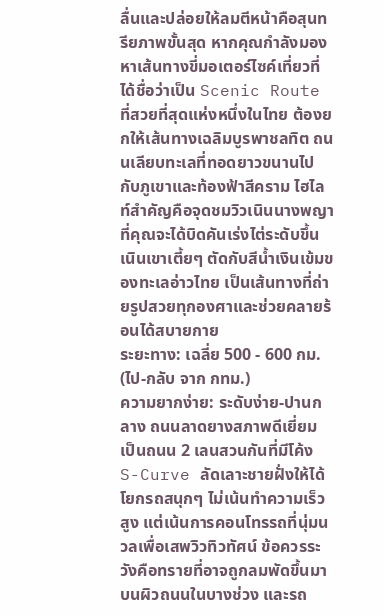ลื่นและปล่อยให้ลมตีหน้าคือสุนทรียภาพขั้นสุด หากคุณกำลังมองหาเส้นทางขี่มอเตอร์ไซค์เที่ยวที่ได้ชื่อว่าเป็น Scenic Route ที่สวยที่สุดแห่งหนึ่งในไทย ต้องยกให้เส้นทางเฉลิมบูรพาชลทิต ถนนเลียบทะเลที่ทอดยาวขนานไปกับภูเขาและท้องฟ้าสีคราม ไฮไลท์สำคัญคือจุดชมวิวเนินนางพญา ที่คุณจะได้บิดคันเร่งไต่ระดับขึ้นเนินเขาเตี้ยๆ ตัดกับสีน้ำเงินเข้มของทะเลอ่าวไทย เป็นเส้นทางที่ถ่ายรูปสวยทุกองศาและช่วยคลายร้อนได้สบายกาย
ระยะทาง: เฉลี่ย 500 - 600 กม. (ไป-กลับ จาก กทม.)
ความยากง่าย: ระดับง่าย-ปานกลาง ถนนลาดยางสภาพดีเยี่ยม เป็นถนน 2 เลนสวนกันที่มีโค้ง S-Curve ลัดเลาะชายฝั่งให้ได้โยกรถสนุกๆ ไม่เน้นทำความเร็วสูง แต่เน้นการคอนโทรรถที่นุ่มนวลเพื่อเสพวิวทิวทัศน์ ข้อควรระวังคือทรายที่อาจถูกลมพัดขึ้นมาบนผิวถนนในบางช่วง และรถ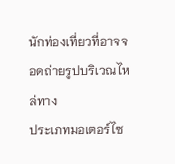นักท่องเที่ยวที่อาจจอดถ่ายรูปบริเวณไหล่ทาง
ประเภทมอเตอร์ไซ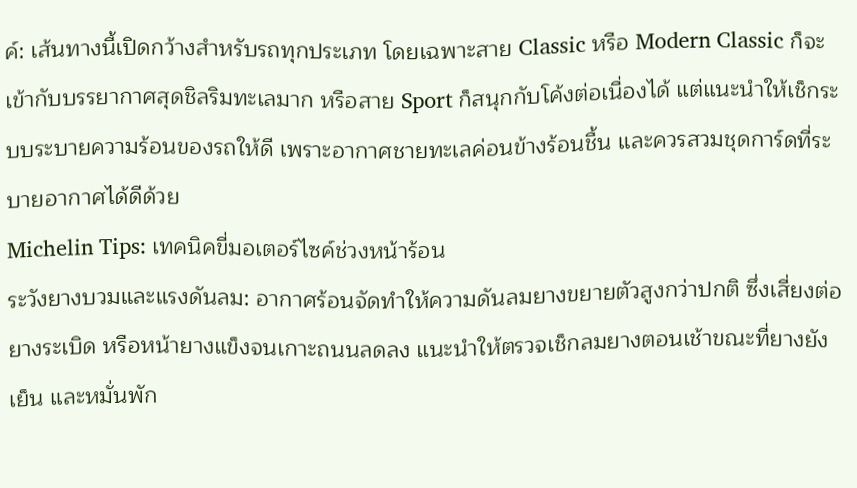ค์: เส้นทางนี้เปิดกว้างสำหรับรถทุกประเภท โดยเฉพาะสาย Classic หรือ Modern Classic ก็จะเข้ากับบรรยากาศสุดชิลริมทะเลมาก หรือสาย Sport ก็สนุกกับโค้งต่อเนื่องได้ แต่แนะนำให้เช็กระบบระบายความร้อนของรถให้ดี เพราะอากาศชายทะเลค่อนข้างร้อนชื้น และควรสวมชุดการ์ดที่ระบายอากาศได้ดีด้วย
Michelin Tips: เทคนิคขี่มอเตอร์ไซค์ช่วงหน้าร้อน
ระวังยางบวมและแรงดันลม: อากาศร้อนจัดทำให้ความดันลมยางขยายตัวสูงกว่าปกติ ซึ่งเสี่ยงต่อยางระเบิด หรือหน้ายางแข็งจนเกาะถนนลดลง แนะนำให้ตรวจเช็กลมยางตอนเช้าขณะที่ยางยังเย็น และหมั่นพัก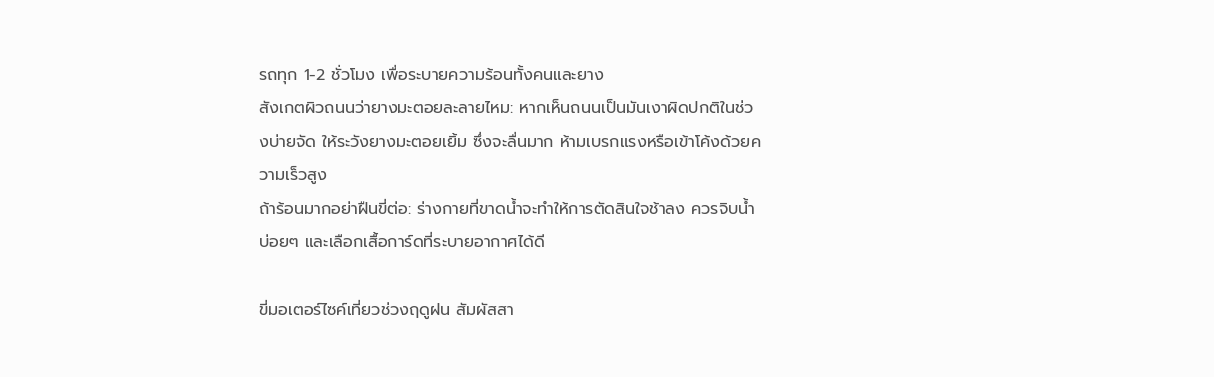รถทุก 1-2 ชั่วโมง เพื่อระบายความร้อนทั้งคนและยาง
สังเกตผิวถนนว่ายางมะตอยละลายไหม: หากเห็นถนนเป็นมันเงาผิดปกติในช่วงบ่ายจัด ให้ระวังยางมะตอยเยิ้ม ซึ่งจะลื่นมาก ห้ามเบรกแรงหรือเข้าโค้งด้วยความเร็วสูง
ถ้าร้อนมากอย่าฝืนขี่ต่อ: ร่างกายที่ขาดน้ำจะทำให้การตัดสินใจช้าลง ควรจิบน้ำบ่อยๆ และเลือกเสื้อการ์ดที่ระบายอากาศได้ดี

ขี่มอเตอร์ไซค์เที่ยวช่วงฤดูฝน สัมผัสสา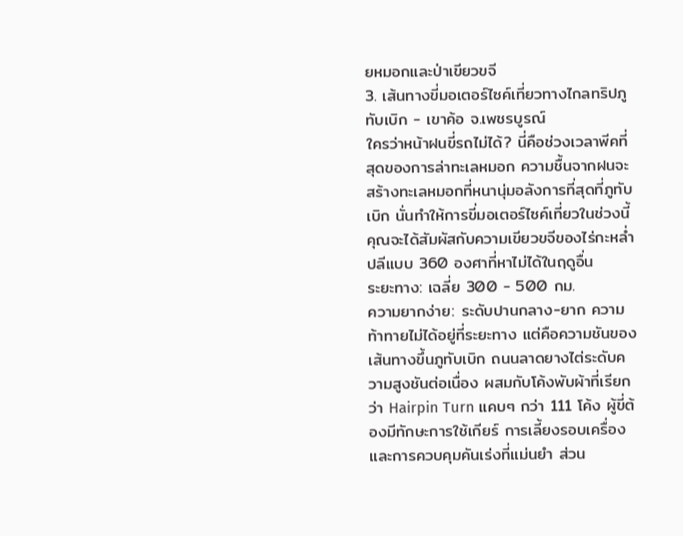ยหมอกและป่าเขียวขจี
3. เส้นทางขี่มอเตอร์ไซค์เที่ยวทางไกลทริปภูทับเบิก - เขาค้อ จ.เพชรบูรณ์
ใครว่าหน้าฝนขี่รถไม่ได้? นี่คือช่วงเวลาพีคที่สุดของการล่าทะเลหมอก ความชื้นจากฝนจะสร้างทะเลหมอกที่หนานุ่มอลังการที่สุดที่ภูทับเบิก นั่นทำให้การขี่มอเตอร์ไซค์เที่ยวในช่วงนี้คุณจะได้สัมผัสกับความเขียวขจีของไร่กะหล่ำปลีแบบ 360 องศาที่หาไม่ได้ในฤดูอื่น
ระยะทาง: เฉลี่ย 300 - 500 กม.
ความยากง่าย: ระดับปานกลาง-ยาก ความท้าทายไม่ได้อยู่ที่ระยะทาง แต่คือความชันของเส้นทางขึ้นภูทับเบิก ถนนลาดยางไต่ระดับความสูงชันต่อเนื่อง ผสมกับโค้งพับผ้าที่เรียกว่า Hairpin Turn แคบๆ กว่า 111 โค้ง ผู้ขี่ต้องมีทักษะการใช้เกียร์ การเลี้ยงรอบเครื่อง และการควบคุมคันเร่งที่แม่นยำ ส่วน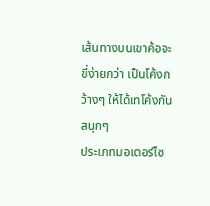เส้นทางบนเขาค้อจะขี่ง่ายกว่า เป็นโค้งกว้างๆ ให้ได้เทโค้งกันสนุกๆ
ประเภทมอเตอร์ไซ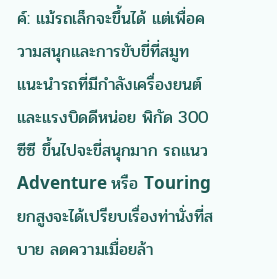ค์: แม้รถเล็กจะขึ้นได้ แต่เพื่อความสนุกและการขับขี่ที่สมูท แนะนำรถที่มีกำลังเครื่องยนต์และแรงบิดดีหน่อย พิกัด 300 ซีซี ขึ้นไปจะขี่สนุกมาก รถแนว Adventure หรือ Touring ยกสูงจะได้เปรียบเรื่องท่านั่งที่สบาย ลดความเมื่อยล้า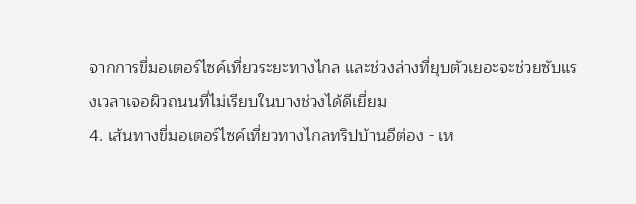จากการขี่มอเตอร์ไซค์เที่ยวระยะทางไกล และช่วงล่างที่ยุบตัวเยอะจะช่วยซับแรงเวลาเจอผิวถนนที่ไม่เรียบในบางช่วงได้ดีเยี่ยม
4. เส้นทางขี่มอเตอร์ไซค์เที่ยวทางไกลทริปบ้านอีต่อง - เห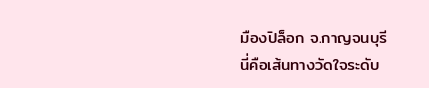มืองปิล็อก จ.กาญจนบุรี
นี่คือเส้นทางวัดใจระดับ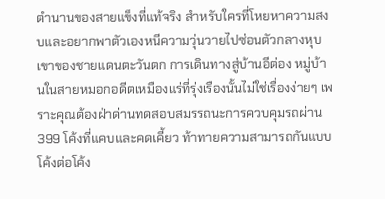ตำนานของสายแข็งที่แท้จริง สำหรับใครที่โหยหาความสงบและอยากพาตัวเองหนีความวุ่นวายไปซ่อนตัวกลางหุบเขาของชายแดนตะวันตก การเดินทางสู่บ้านอีต่อง หมู่บ้านในสายหมอกอดีตเหมืองแร่ที่รุ่งเรืองนั้นไม่ใช่เรื่องง่ายๆ เพราะคุณต้องฝ่าด่านทดสอบสมรรถนะการควบคุมรถผ่าน 399 โค้งที่แคบและคดเคี้ยว ท้าทายความสามารถกันแบบโค้งต่อโค้ง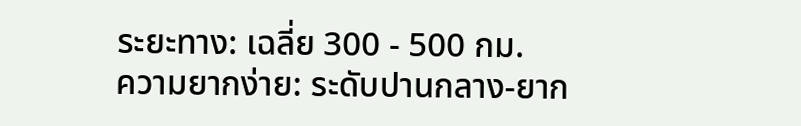ระยะทาง: เฉลี่ย 300 - 500 กม.
ความยากง่าย: ระดับปานกลาง-ยาก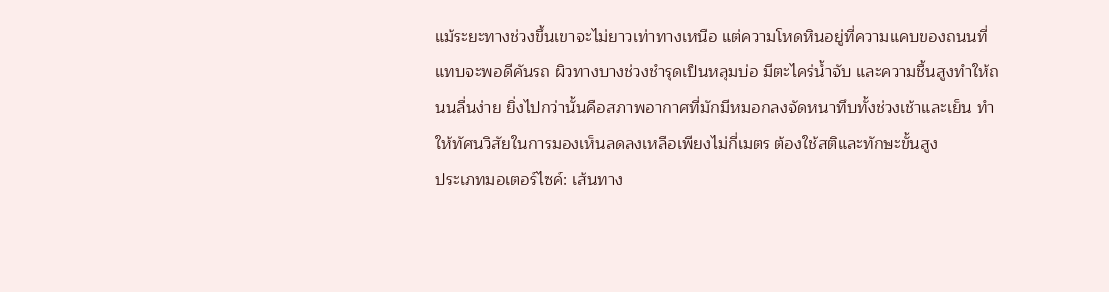แม้ระยะทางช่วงขึ้นเขาจะไม่ยาวเท่าทางเหนือ แต่ความโหดหินอยู่ที่ความแคบของถนนที่แทบจะพอดีคันรถ ผิวทางบางช่วงชำรุดเป็นหลุมบ่อ มีตะไคร่น้ำจับ และความชื้นสูงทำให้ถนนลื่นง่าย ยิ่งไปกว่านั้นคือสภาพอากาศที่มักมีหมอกลงจัดหนาทึบทั้งช่วงเช้าและเย็น ทำให้ทัศนวิสัยในการมองเห็นลดลงเหลือเพียงไม่กี่เมตร ต้องใช้สติและทักษะขั้นสูง
ประเภทมอเตอร์ไซค์: เส้นทาง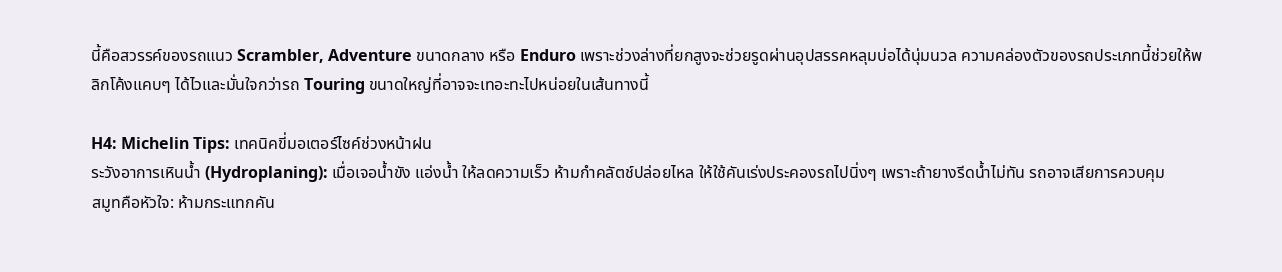นี้คือสวรรค์ของรถแนว Scrambler, Adventure ขนาดกลาง หรือ Enduro เพราะช่วงล่างที่ยกสูงจะช่วยรูดผ่านอุปสรรคหลุมบ่อได้นุ่มนวล ความคล่องตัวของรถประเภทนี้ช่วยให้พลิกโค้งแคบๆ ได้ไวและมั่นใจกว่ารถ Touring ขนาดใหญ่ที่อาจจะเทอะทะไปหน่อยในเส้นทางนี้

H4: Michelin Tips: เทคนิคขี่มอเตอร์ไซค์ช่วงหน้าฝน
ระวังอาการเหินน้ำ (Hydroplaning): เมื่อเจอน้ำขัง แอ่งน้ำ ให้ลดความเร็ว ห้ามกำคลัตช์ปล่อยไหล ให้ใช้คันเร่งประคองรถไปนิ่งๆ เพราะถ้ายางรีดน้ำไม่ทัน รถอาจเสียการควบคุม
สมูทคือหัวใจ: ห้ามกระแทกคัน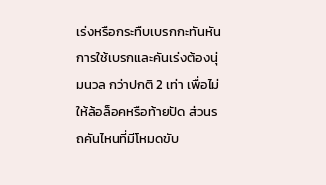เร่งหรือกระทืบเบรกกะทันหัน การใช้เบรกและคันเร่งต้องนุ่มนวล กว่าปกติ 2 เท่า เพื่อไม่ให้ล้อล็อคหรือท้ายปัด ส่วนรถคันไหนที่มีโหมดขับ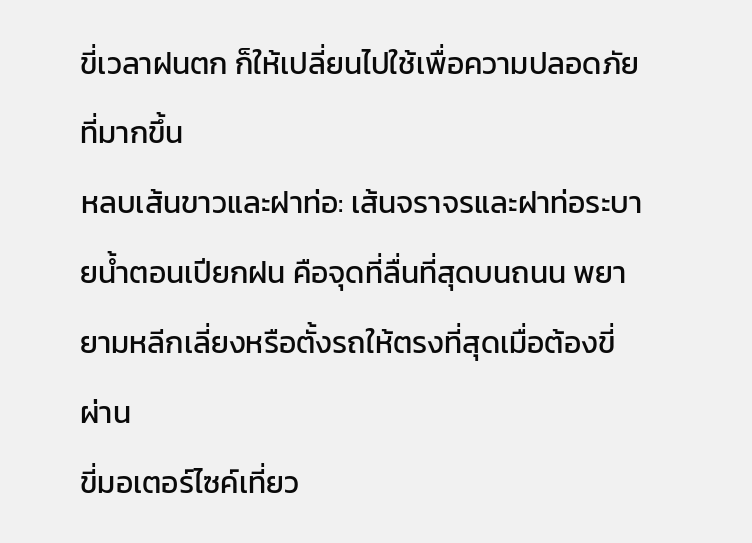ขี่เวลาฝนตก ก็ให้เปลี่ยนไปใช้เพื่อความปลอดภัยที่มากขึ้น
หลบเส้นขาวและฝาท่อ: เส้นจราจรและฝาท่อระบายน้ำตอนเปียกฝน คือจุดที่ลื่นที่สุดบนถนน พยายามหลีกเลี่ยงหรือตั้งรถให้ตรงที่สุดเมื่อต้องขี่ผ่าน
ขี่มอเตอร์ไซค์เที่ยว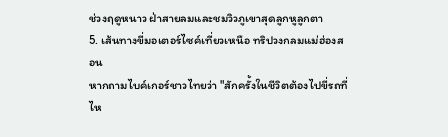ช่วงฤดูหนาว ฝ่าสายลมและชมวิวภูเขาสุดลูกหูลูกตา
5. เส้นทางขี่มอเตอร์ไซค์เที่ยวเหนือ ทริปวงกลมแม่ฮ่องสอน
หากถามไบค์เกอร์ชาวไทยว่า "สักครั้งในชีวิตต้องไปขี่รถที่ไห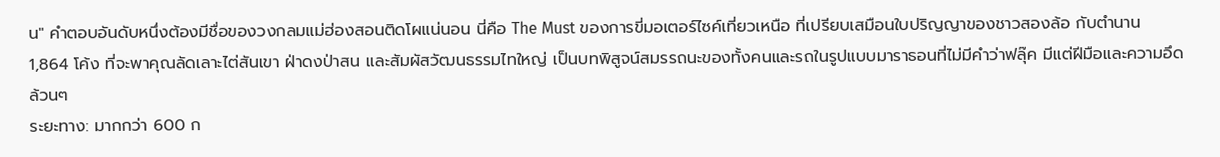น" คำตอบอันดับหนึ่งต้องมีชื่อของวงกลมแม่ฮ่องสอนติดโผแน่นอน นี่คือ The Must ของการขี่มอเตอร์ไซค์เที่ยวเหนือ ที่เปรียบเสมือนใบปริญญาของชาวสองล้อ กับตำนาน 1,864 โค้ง ที่จะพาคุณลัดเลาะไต่สันเขา ฝ่าดงป่าสน และสัมผัสวัฒนธรรมไทใหญ่ เป็นบทพิสูจน์สมรรถนะของทั้งคนและรถในรูปแบบมาราธอนที่ไม่มีคำว่าฟลุ๊ค มีแต่ฝีมือและความอึดล้วนๆ
ระยะทาง: มากกว่า 600 ก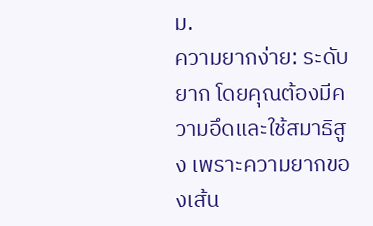ม.
ความยากง่าย: ระดับยาก โดยคุณต้องมีความอึดและใช้สมาธิสูง เพราะความยากของเส้น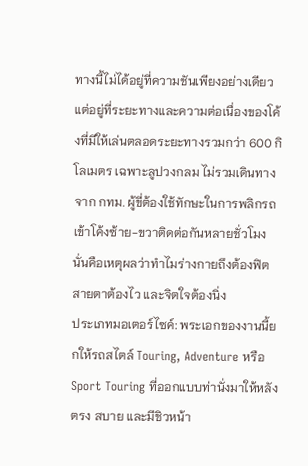ทางนี้ไม่ได้อยู่ที่ความชันเพียงอย่างเดียว แต่อยู่ที่ระยะทางและความต่อเนื่องของโค้งที่มีให้เล่นตลอดระยะทางรวมกว่า 600 กิโลเมตร เฉพาะลูปวงกลม ไม่รวมเดินทางจาก กทม. ผู้ขี่ต้องใช้ทักษะในการพลิกรถเข้าโค้งซ้าย-ขวาติดต่อกันหลายชั่วโมง นั่นคือเหตุผลว่าทำไมร่างกายถึงต้องฟิต สายตาต้องไว และจิตใจต้องนิ่ง
ประเภทมอเตอร์ไซค์: พระเอกของงานนี้ยกให้รถสไตล์ Touring, Adventure หรือ Sport Touring ที่ออกแบบท่านั่งมาให้หลังตรง สบาย และมีชิวหน้า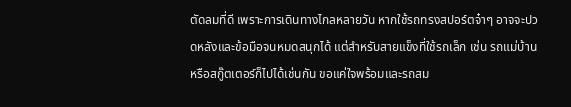ตัดลมที่ดี เพราะการเดินทางไกลหลายวัน หากใช้รถทรงสปอร์ตจ๋าๆ อาจจะปวดหลังและข้อมือจนหมดสนุกได้ แต่สำหรับสายแข็งที่ใช้รถเล็ก เช่น รถแม่บ้าน หรือสกู๊ตเตอร์ก็ไปได้เช่นกัน ขอแค่ใจพร้อมและรถสม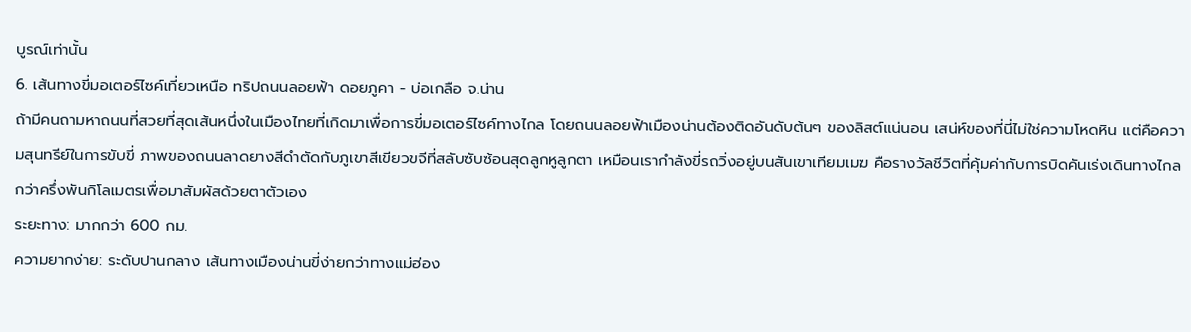บูรณ์เท่านั้น
6. เส้นทางขี่มอเตอร์ไซค์เที่ยวเหนือ ทริปถนนลอยฟ้า ดอยภูคา - บ่อเกลือ จ.น่าน
ถ้ามีคนถามหาถนนที่สวยที่สุดเส้นหนึ่งในเมืองไทยที่เกิดมาเพื่อการขี่มอเตอร์ไซค์ทางไกล โดยถนนลอยฟ้าเมืองน่านต้องติดอันดับต้นๆ ของลิสต์แน่นอน เสน่ห์ของที่นี่ไม่ใช่ความโหดหิน แต่คือความสุนทรีย์ในการขับขี่ ภาพของถนนลาดยางสีดำตัดกับภูเขาสีเขียวขจีที่สลับซับซ้อนสุดลูกหูลูกตา เหมือนเรากำลังขี่รถวิ่งอยู่บนสันเขาเทียมเมฆ คือรางวัลชีวิตที่คุ้มค่ากับการบิดคันเร่งเดินทางไกลกว่าครึ่งพันกิโลเมตรเพื่อมาสัมผัสด้วยตาตัวเอง
ระยะทาง: มากกว่า 600 กม.
ความยากง่าย: ระดับปานกลาง เส้นทางเมืองน่านขี่ง่ายกว่าทางแม่ฮ่อง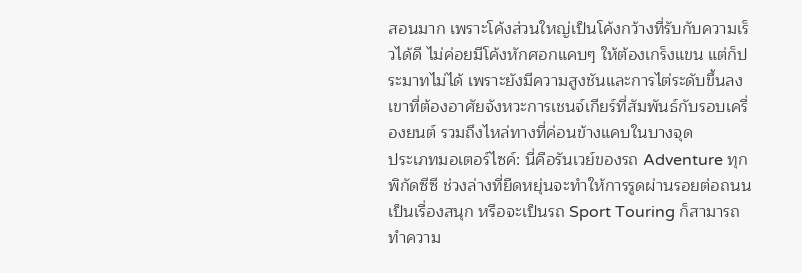สอนมาก เพราะโค้งส่วนใหญ่เป็นโค้งกว้างที่รับกับความเร็วได้ดี ไม่ค่อยมีโค้งหักศอกแคบๆ ให้ต้องเกร็งแขน แต่ก็ประมาทไม่ได้ เพราะยังมีความสูงชันและการไต่ระดับขึ้นลงเขาที่ต้องอาศัยจังหวะการเชนจ์เกียร์ที่สัมพันธ์กับรอบเครื่องยนต์ รวมถึงไหล่ทางที่ค่อนข้างแคบในบางจุด
ประเภทมอเตอร์ไซค์: นี่คือรันเวย์ของรถ Adventure ทุกพิกัดซีซี ช่วงล่างที่ยืดหยุ่นจะทำให้การรูดผ่านรอยต่อถนนเป็นเรื่องสนุก หรือจะเป็นรถ Sport Touring ก็สามารถทำความ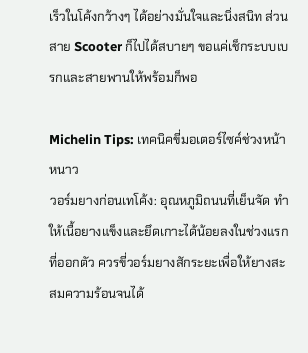เร็วในโค้งกว้างๆ ได้อย่างมั่นใจและนิ่งสนิท ส่วนสาย Scooter ก็ไปได้สบายๆ ขอแค่เช็กระบบเบรกและสายพานให้พร้อมก็พอ

Michelin Tips: เทคนิคขี่มอเตอร์ไซค์ช่วงหน้าหนาว
วอร์มยางก่อนเทโค้ง: อุณหภูมิถนนที่เย็นจัด ทำให้เนื้อยางแข็งและยึดเกาะได้น้อยลงในช่วงแรกที่ออกตัว ควรขี่วอร์มยางสักระยะเพื่อให้ยางสะสมความร้อนจนได้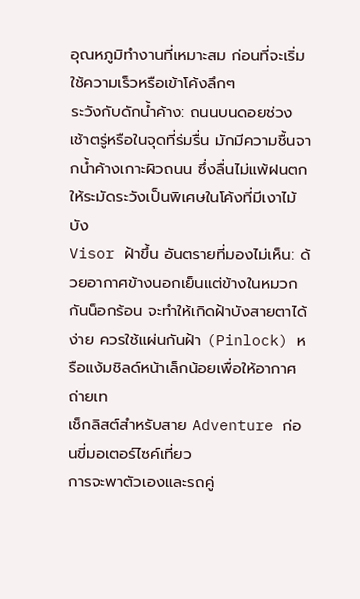อุณหภูมิทำงานที่เหมาะสม ก่อนที่จะเริ่มใช้ความเร็วหรือเข้าโค้งลึกๆ
ระวังกับดักน้ำค้าง: ถนนบนดอยช่วงเช้าตรู่หรือในจุดที่ร่มรื่น มักมีความชื้นจากน้ำค้างเกาะผิวถนน ซึ่งลื่นไม่แพ้ฝนตก ให้ระมัดระวังเป็นพิเศษในโค้งที่มีเงาไม้บัง
Visor ฝ้าขึ้น อันตรายที่มองไม่เห็น: ด้วยอากาศข้างนอกเย็นแต่ข้างในหมวกกันน็อกร้อน จะทำให้เกิดฝ้าบังสายตาได้ง่าย ควรใช้แผ่นกันฝ้า (Pinlock) หรือแง้มชิลด์หน้าเล็กน้อยเพื่อให้อากาศถ่ายเท
เช็กลิสต์สำหรับสาย Adventure ก่อนขี่มอเตอร์ไซค์เที่ยว
การจะพาตัวเองและรถคู่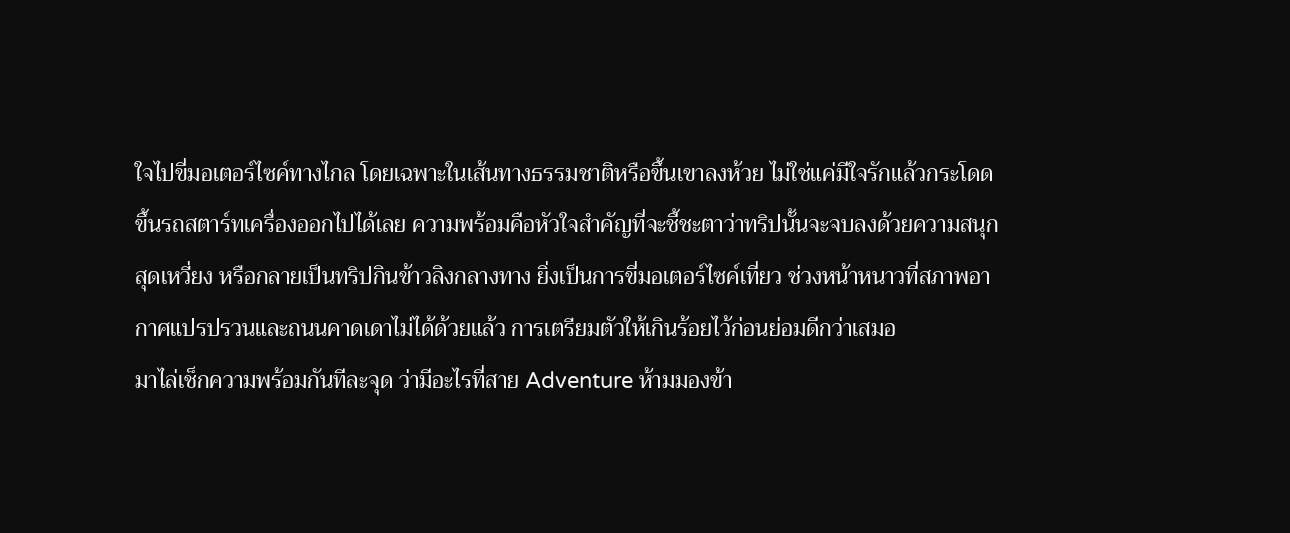ใจไปขี่มอเตอร์ไซค์ทางไกล โดยเฉพาะในเส้นทางธรรมชาติหรือขึ้นเขาลงห้วย ไม่ใช่แค่มีใจรักแล้วกระโดดขึ้นรถสตาร์ทเครื่องออกไปได้เลย ความพร้อมคือหัวใจสำคัญที่จะชี้ชะตาว่าทริปนั้นจะจบลงด้วยความสนุกสุดเหวี่ยง หรือกลายเป็นทริปกินข้าวลิงกลางทาง ยิ่งเป็นการขี่มอเตอร์ไซค์เที่ยว ช่วงหน้าหนาวที่สภาพอากาศแปรปรวนและถนนคาดเดาไม่ได้ด้วยแล้ว การเตรียมตัวให้เกินร้อยไว้ก่อนย่อมดีกว่าเสมอ
มาไล่เช็กความพร้อมกันทีละจุด ว่ามีอะไรที่สาย Adventure ห้ามมองข้า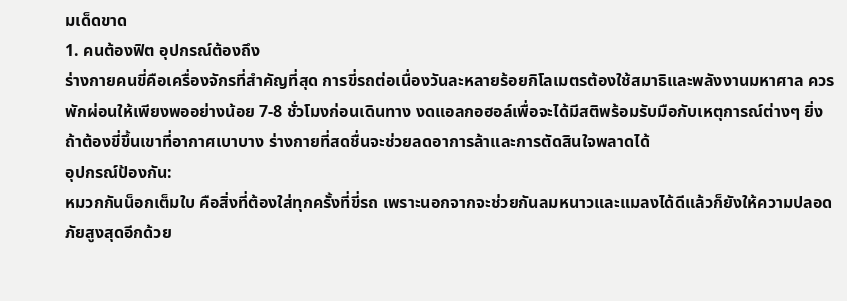มเด็ดขาด
1. คนต้องฟิต อุปกรณ์ต้องถึง
ร่างกายคนขี่คือเครื่องจักรที่สำคัญที่สุด การขี่รถต่อเนื่องวันละหลายร้อยกิโลเมตรต้องใช้สมาธิและพลังงานมหาศาล ควรพักผ่อนให้เพียงพออย่างน้อย 7-8 ชั่วโมงก่อนเดินทาง งดแอลกอฮอล์เพื่อจะได้มีสติพร้อมรับมือกับเหตุการณ์ต่างๆ ยิ่งถ้าต้องขี่ขึ้นเขาที่อากาศเบาบาง ร่างกายที่สดชื่นจะช่วยลดอาการล้าและการตัดสินใจพลาดได้
อุปกรณ์ป้องกัน:
หมวกกันน็อกเต็มใบ คือสิ่งที่ต้องใส่ทุกครั้งที่ขี่รถ เพราะนอกจากจะช่วยกันลมหนาวและแมลงได้ดีแล้วก็ยังให้ความปลอดภัยสูงสุดอีกด้วย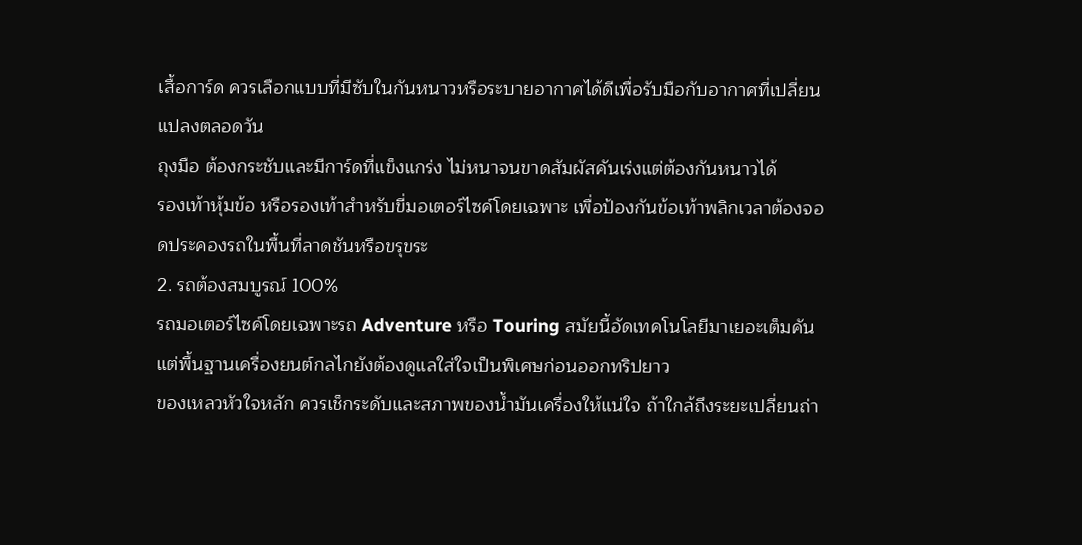เสื้อการ์ด ควรเลือกแบบที่มีซับในกันหนาวหรือระบายอากาศได้ดีเพื่อรับมือกับอากาศที่เปลี่ยนแปลงตลอดวัน
ถุงมือ ต้องกระชับและมีการ์ดที่แข็งแกร่ง ไม่หนาจนขาดสัมผัสคันเร่งแต่ต้องกันหนาวได้
รองเท้าหุ้มข้อ หรือรองเท้าสำหรับขี่มอเตอร์ไซค์โดยเฉพาะ เพื่อป้องกันข้อเท้าพลิกเวลาต้องจอดประคองรถในพื้นที่ลาดชันหรือขรุขระ
2. รถต้องสมบูรณ์ 100%
รถมอเตอร์ไซค์โดยเฉพาะรถ Adventure หรือ Touring สมัยนี้อัดเทคโนโลยีมาเยอะเต็มคัน แต่พื้นฐานเครื่องยนต์กลไกยังต้องดูแลใส่ใจเป็นพิเศษก่อนออกทริปยาว
ของเหลวหัวใจหลัก ควรเช็กระดับและสภาพของน้ำมันเครื่องให้แน่ใจ ถ้าใกล้ถึงระยะเปลี่ยนถ่า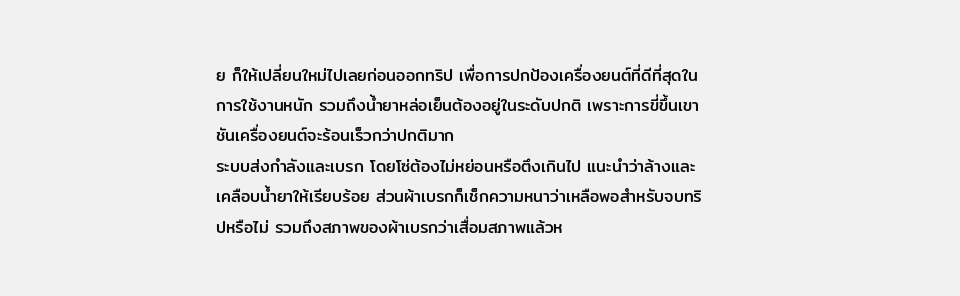ย ก็ให้เปลี่ยนใหม่ไปเลยก่อนออกทริป เพื่อการปกป้องเครื่องยนต์ที่ดีที่สุดในการใช้งานหนัก รวมถึงน้ำยาหล่อเย็นต้องอยู่ในระดับปกติ เพราะการขี่ขึ้นเขาชันเครื่องยนต์จะร้อนเร็วกว่าปกติมาก
ระบบส่งกำลังและเบรก โดยโซ่ต้องไม่หย่อนหรือตึงเกินไป แนะนำว่าล้างและเคลือบน้ำยาให้เรียบร้อย ส่วนผ้าเบรกก็เช็กความหนาว่าเหลือพอสำหรับจบทริปหรือไม่ รวมถึงสภาพของผ้าเบรกว่าเสื่อมสภาพแล้วห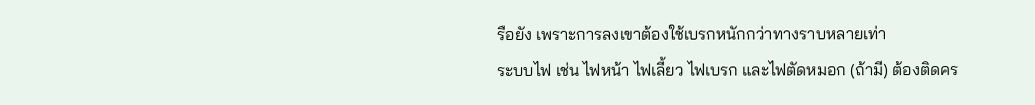รือยัง เพราะการลงเขาต้องใช้เบรกหนักกว่าทางราบหลายเท่า
ระบบไฟ เช่น ไฟหน้า ไฟเลี้ยว ไฟเบรก และไฟตัดหมอก (ถ้ามี) ต้องติดคร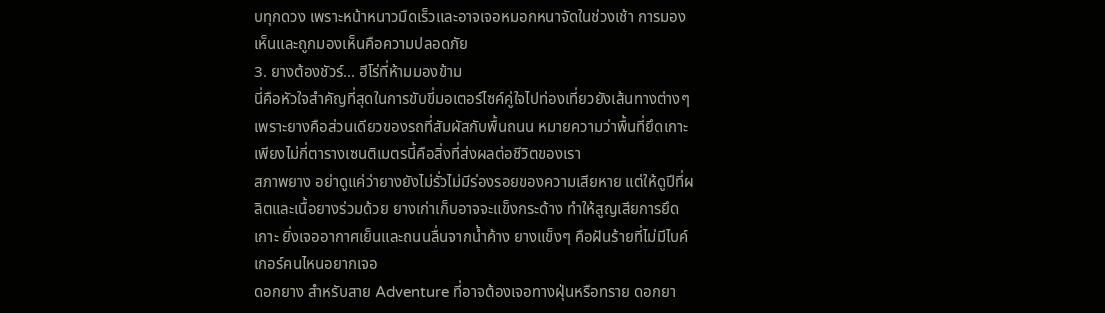บทุกดวง เพราะหน้าหนาวมืดเร็วและอาจเจอหมอกหนาจัดในช่วงเช้า การมองเห็นและถูกมองเห็นคือความปลอดภัย
3. ยางต้องชัวร์... ฮีโร่ที่ห้ามมองข้าม
นี่คือหัวใจสำคัญที่สุดในการขับขี่มอเตอร์ไซค์คู่ใจไปท่องเที่ยวยังเส้นทางต่างๆ เพราะยางคือส่วนเดียวของรถที่สัมผัสกับพื้นถนน หมายความว่าพื้นที่ยึดเกาะเพียงไม่กี่ตารางเซนติเมตรนี้คือสิ่งที่ส่งผลต่อชีวิตของเรา
สภาพยาง อย่าดูแค่ว่ายางยังไม่รั่วไม่มีร่องรอยของความเสียหาย แต่ให้ดูปีที่ผลิตและเนื้อยางร่วมด้วย ยางเก่าเก็บอาจจะแข็งกระด้าง ทำให้สูญเสียการยึดเกาะ ยิ่งเจออากาศเย็นและถนนลื่นจากน้ำค้าง ยางแข็งๆ คือฝันร้ายที่ไม่มีไบค์เกอร์คนไหนอยากเจอ
ดอกยาง สำหรับสาย Adventure ที่อาจต้องเจอทางฝุ่นหรือทราย ดอกยา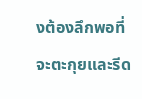งต้องลึกพอที่จะตะกุยและรีด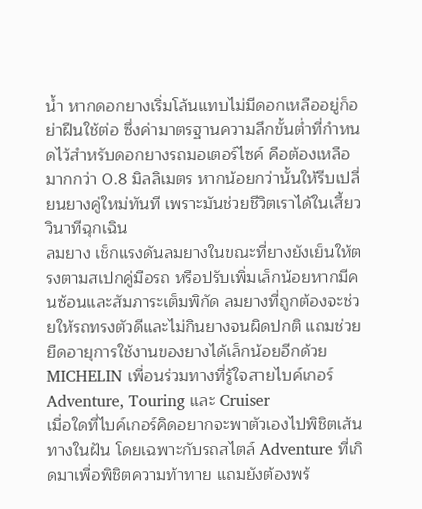น้ำ หากดอกยางเริ่มโล้นแทบไม่มีดอกเหลืออยู่ก็อย่าฝืนใช้ต่อ ซึ่งค่ามาตรฐานความลึกขั้นต่ำที่กำหนดไว้สำหรับดอกยางรถมอเตอร์ไซค์ คือต้องเหลือมากกว่า 0.8 มิลลิเมตร หากน้อยกว่านั้นให้รีบเปลี่ยนยางคู่ใหม่ทันที เพราะมันช่วยชีวิตเราได้ในเสี้ยววินาทีฉุกเฉิน
ลมยาง เช็กแรงดันลมยางในขณะที่ยางยังเย็นให้ตรงตามสเปกคู่มือรถ หรือปรับเพิ่มเล็กน้อยหากมีคนซ้อนและสัมภาระเต็มพิกัด ลมยางที่ถูกต้องจะช่วยให้รถทรงตัวดีและไม่กินยางจนผิดปกติ แถมช่วยยืดอายุการใช้งานของยางได้เล็กน้อยอีกด้วย
MICHELIN เพื่อนร่วมทางที่รู้ใจสายไบค์เกอร์ Adventure, Touring และ Cruiser
เมื่อใดที่ไบค์เกอร์คิดอยากจะพาตัวเองไปพิชิตเส้นทางในฝัน โดยเฉพาะกับรถสไตล์ Adventure ที่เกิดมาเพื่อพิชิตความท้าทาย แถมยังต้องพร้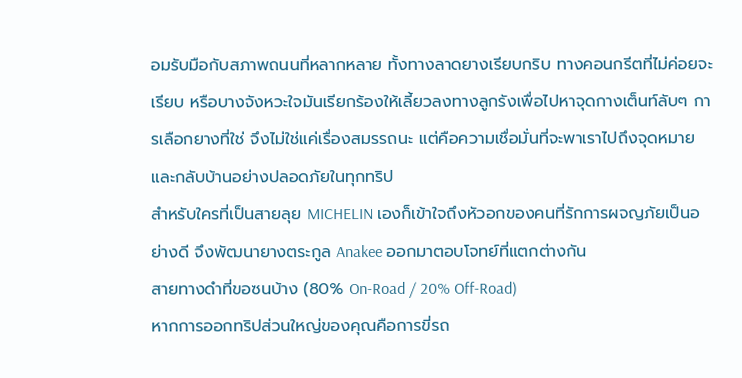อมรับมือกับสภาพถนนที่หลากหลาย ทั้งทางลาดยางเรียบกริบ ทางคอนกรีตที่ไม่ค่อยจะเรียบ หรือบางจังหวะใจมันเรียกร้องให้เลี้ยวลงทางลูกรังเพื่อไปหาจุดกางเต็นท์ลับๆ การเลือกยางที่ใช่ จึงไม่ใช่แค่เรื่องสมรรถนะ แต่คือความเชื่อมั่นที่จะพาเราไปถึงจุดหมายและกลับบ้านอย่างปลอดภัยในทุกทริป
สำหรับใครที่เป็นสายลุย MICHELIN เองก็เข้าใจถึงหัวอกของคนที่รักการผจญภัยเป็นอย่างดี จึงพัฒนายางตระกูล Anakee ออกมาตอบโจทย์ที่แตกต่างกัน
สายทางดำที่ขอซนบ้าง (80% On-Road / 20% Off-Road)
หากการออกทริปส่วนใหญ่ของคุณคือการขี่รถ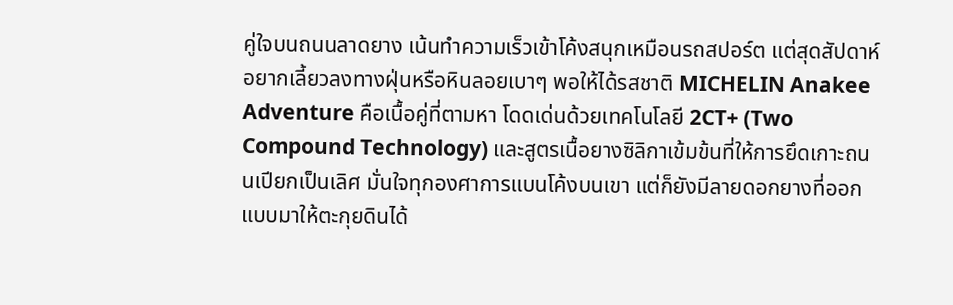คู่ใจบนถนนลาดยาง เน้นทำความเร็วเข้าโค้งสนุกเหมือนรถสปอร์ต แต่สุดสัปดาห์อยากเลี้ยวลงทางฝุ่นหรือหินลอยเบาๆ พอให้ได้รสชาติ MICHELIN Anakee Adventure คือเนื้อคู่ที่ตามหา โดดเด่นด้วยเทคโนโลยี 2CT+ (Two Compound Technology) และสูตรเนื้อยางซิลิกาเข้มข้นที่ให้การยึดเกาะถนนเปียกเป็นเลิศ มั่นใจทุกองศาการแบนโค้งบนเขา แต่ก็ยังมีลายดอกยางที่ออกแบบมาให้ตะกุยดินได้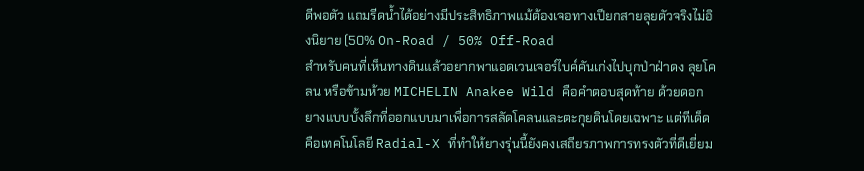ดีพอตัว แถมรีดน้ำได้อย่างมีประสิทธิภาพแม้ต้องเจอทางเปียกสายลุยตัวจริงไม่อิงนิยาย (50% On-Road / 50% Off-Road
สำหรับคนที่เห็นทางดินแล้วอยากพาแอดเวนเจอร์ไบค์คันเก่งไปบุกป่าฝ่าดง ลุยโคลน หรือข้ามห้วย MICHELIN Anakee Wild คือคำตอบสุดท้าย ด้วยดอกยางแบบบั้งลึกที่ออกแบบมาเพื่อการสลัดโคลนและตะกุยดินโดยเฉพาะ แต่ทีเด็ดคือเทคโนโลยี Radial-X ที่ทำให้ยางรุ่นนี้ยังคงเสถียรภาพการทรงตัวที่ดีเยี่ยม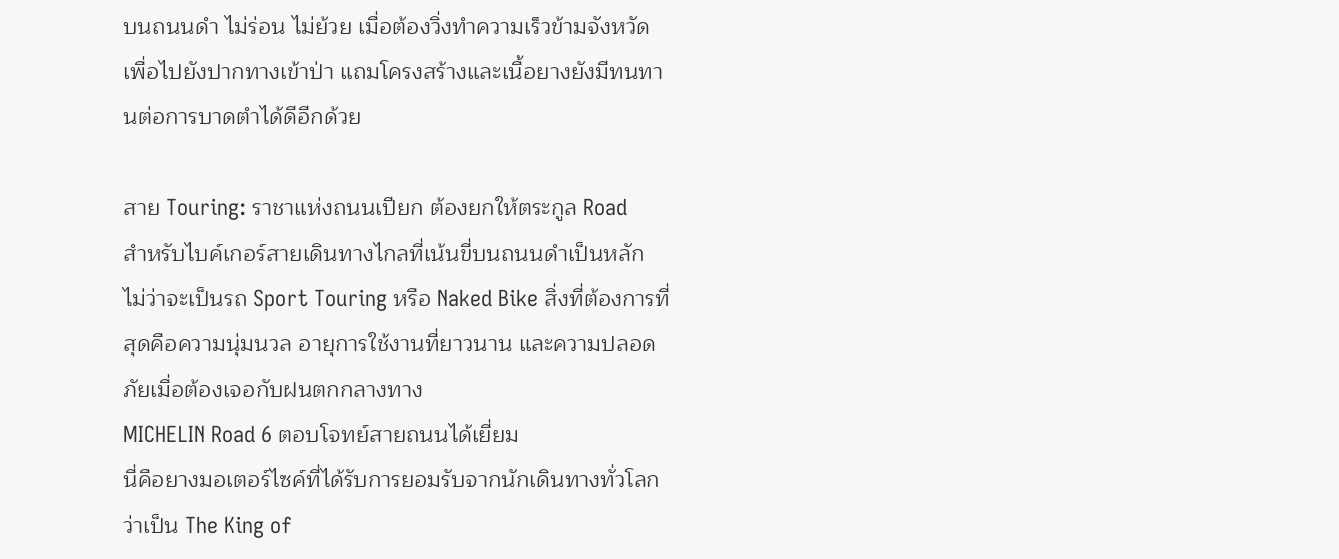บนถนนดำ ไม่ร่อน ไม่ย้วย เมื่อต้องวิ่งทำความเร็วข้ามจังหวัดเพื่อไปยังปากทางเข้าป่า แถมโครงสร้างและเนื้อยางยังมีทนทานต่อการบาดตำได้ดีอีกด้วย

สาย Touring: ราชาแห่งถนนเปียก ต้องยกให้ตระกูล Road
สำหรับไบค์เกอร์สายเดินทางไกลที่เน้นขี่บนถนนดำเป็นหลัก ไม่ว่าจะเป็นรถ Sport Touring หรือ Naked Bike สิ่งที่ต้องการที่สุดคือความนุ่มนวล อายุการใช้งานที่ยาวนาน และความปลอดภัยเมื่อต้องเจอกับฝนตกกลางทาง
MICHELIN Road 6 ตอบโจทย์สายถนนได้เยี่ยม
นี่คือยางมอเตอร์ไซค์ที่ได้รับการยอมรับจากนักเดินทางทั่วโลกว่าเป็น The King of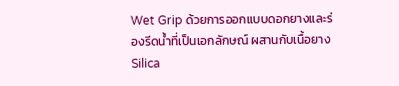Wet Grip ด้วยการออกแบบดอกยางและร่องรีดน้ำที่เป็นเอกลักษณ์ ผสานกับเนื้อยาง Silica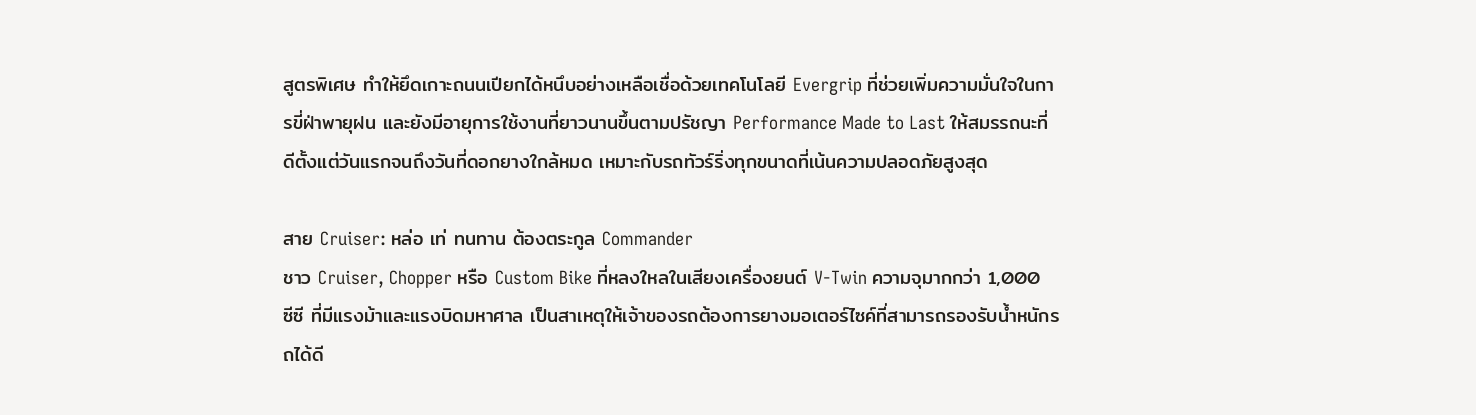สูตรพิเศษ ทำให้ยึดเกาะถนนเปียกได้หนึบอย่างเหลือเชื่อด้วยเทคโนโลยี Evergrip ที่ช่วยเพิ่มความมั่นใจในการขี่ฝ่าพายุฝน และยังมีอายุการใช้งานที่ยาวนานขึ้นตามปรัชญา Performance Made to Last ให้สมรรถนะที่ดีตั้งแต่วันแรกจนถึงวันที่ดอกยางใกล้หมด เหมาะกับรถทัวร์ริ่งทุกขนาดที่เน้นความปลอดภัยสูงสุด

สาย Cruiser: หล่อ เท่ ทนทาน ต้องตระกูล Commander
ชาว Cruiser, Chopper หรือ Custom Bike ที่หลงใหลในเสียงเครื่องยนต์ V-Twin ความจุมากกว่า 1,000 ซีซี ที่มีแรงม้าและแรงบิดมหาศาล เป็นสาเหตุให้เจ้าของรถต้องการยางมอเตอร์ไซค์ที่สามารถรองรับน้ำหนักรถได้ดี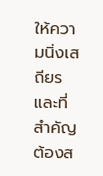ให้ความนิ่งเสถียร และที่สำคัญต้องส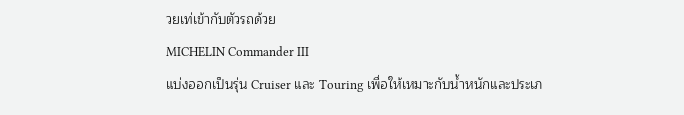วยเท่เข้ากับตัวรถด้วย
MICHELIN Commander III
แบ่งออกเป็นรุ่น Cruiser และ Touring เพื่อให้เหมาะกับน้ำหนักและประเภ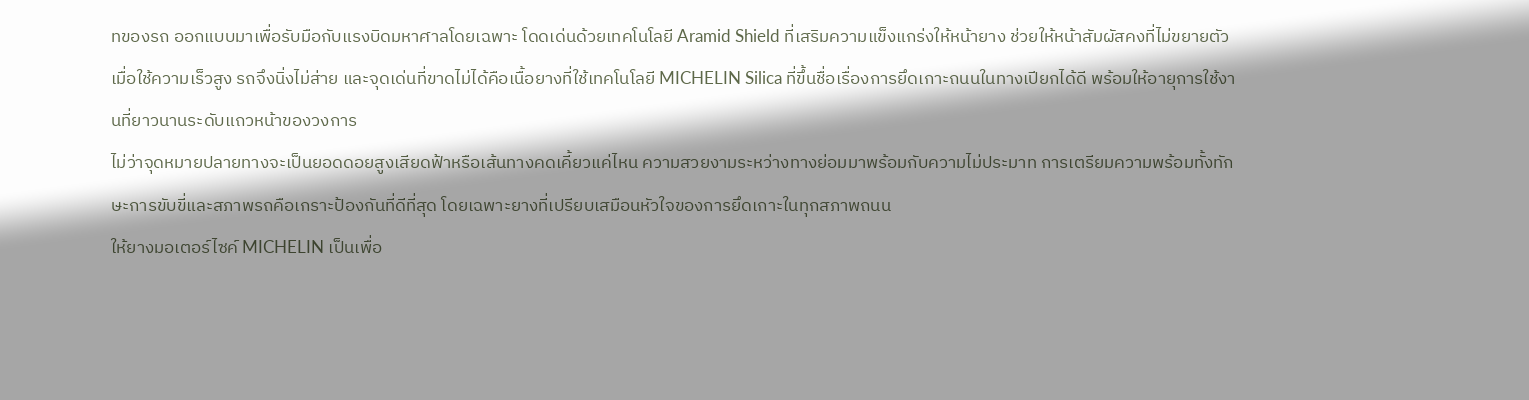ทของรถ ออกแบบมาเพื่อรับมือกับแรงบิดมหาศาลโดยเฉพาะ โดดเด่นด้วยเทคโนโลยี Aramid Shield ที่เสริมความแข็งแกร่งให้หน้ายาง ช่วยให้หน้าสัมผัสคงที่ไม่ขยายตัวเมื่อใช้ความเร็วสูง รถจึงนิ่งไม่ส่าย และจุดเด่นที่ขาดไม่ได้คือเนื้อยางที่ใช้เทคโนโลยี MICHELIN Silica ที่ขึ้นชื่อเรื่องการยึดเกาะถนนในทางเปียกได้ดี พร้อมให้อายุการใช้งานที่ยาวนานระดับแถวหน้าของวงการ
ไม่ว่าจุดหมายปลายทางจะเป็นยอดดอยสูงเสียดฟ้าหรือเส้นทางคดเคี้ยวแค่ไหน ความสวยงามระหว่างทางย่อมมาพร้อมกับความไม่ประมาท การเตรียมความพร้อมทั้งทักษะการขับขี่และสภาพรถคือเกราะป้องกันที่ดีที่สุด โดยเฉพาะยางที่เปรียบเสมือนหัวใจของการยึดเกาะในทุกสภาพถนน
ให้ยางมอเตอร์ไซค์ MICHELIN เป็นเพื่อ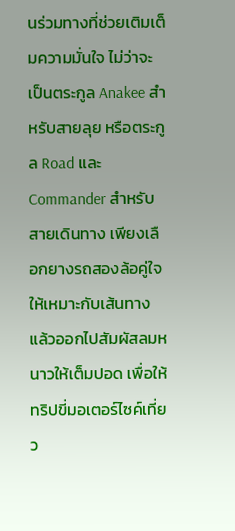นร่วมทางที่ช่วยเติมเต็มความมั่นใจ ไม่ว่าจะเป็นตระกูล Anakee สำหรับสายลุย หรือตระกูล Road และ Commander สำหรับสายเดินทาง เพียงเลือกยางรถสองล้อคู่ใจให้เหมาะกับเส้นทาง แล้วออกไปสัมผัสลมหนาวให้เต็มปอด เพื่อให้ทริปขี่มอเตอร์ไซค์เที่ยว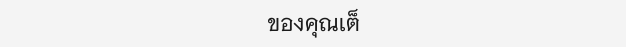ของคุณเต็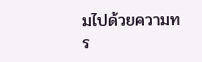มไปด้วยความทร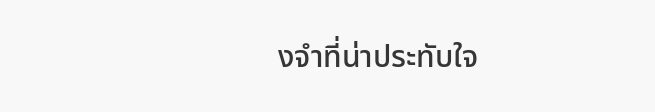งจำที่น่าประทับใจ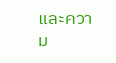และความ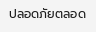ปลอดภัยตลอด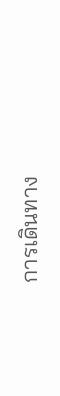การเดินทาง